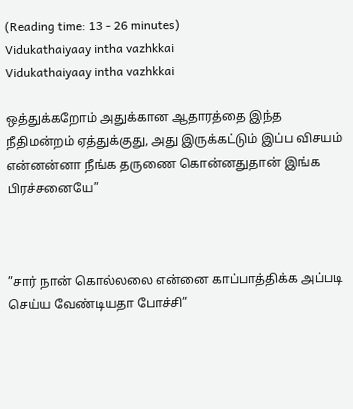(Reading time: 13 - 26 minutes)
Vidukathaiyaay intha vazhkkai
Vidukathaiyaay intha vazhkkai

ஒத்துக்கறோம் அதுக்கான ஆதாரத்தை இந்த நீதிமன்றம் ஏத்துக்குது, அது இருக்கட்டும் இப்ப விசயம் என்னன்னா நீங்க தருணை கொன்னதுதான் இங்க பிரச்சனையே”



”சார் நான் கொல்லலை என்னை காப்பாத்திக்க அப்படி செய்ய வேண்டியதா போச்சி”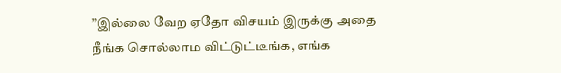”இல்லை வேற ஏதோ விசயம் இருக்கு அதை நீங்க சொல்லாம விட்டுட்டீங்க, எங்க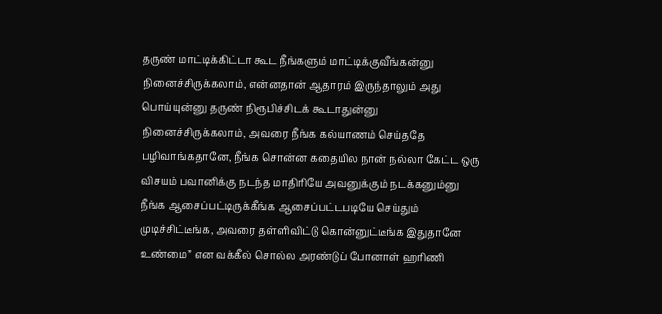தருண் மாட்டிக்கிட்டா கூட நீங்களும் மாட்டிக்குவீங்கன்னு நினைச்சிருக்கலாம், என்னதான் ஆதாரம் இருந்தாலும் அது பொய்யுன்னு தருண் நிரூபிச்சிடக் கூடாதுன்னு நினைச்சிருக்கலாம், அவரை நீங்க கல்யாணம் செய்ததே பழிவாங்கதானே, நீங்க சொன்ன கதையில நான் நல்லா கேட்ட ஒரு விசயம் பவானிக்கு நடந்த மாதிரியே அவனுக்கும் நடக்கனும்னு நீங்க ஆசைப்பட்டிருக்கீங்க ஆசைப்பட்டபடியே செய்தும் முடிச்சிட்டீங்க, அவரை தள்ளிவிட்டு கொன்னுட்டீங்க இதுதானே உண்மை” என வக்கீல் சொல்ல அரண்டுப் போனாள் ஹரிணி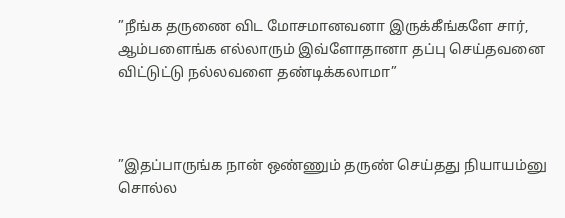”நீங்க தருணை விட மோசமானவனா இருக்கீங்களே சார், ஆம்பளைங்க எல்லாரும் இவ்ளோதானா தப்பு செய்தவனை விட்டுட்டு நல்லவளை தண்டிக்கலாமா”



”இதப்பாருங்க நான் ஒண்ணும் தருண் செய்தது நியாயம்னு சொல்ல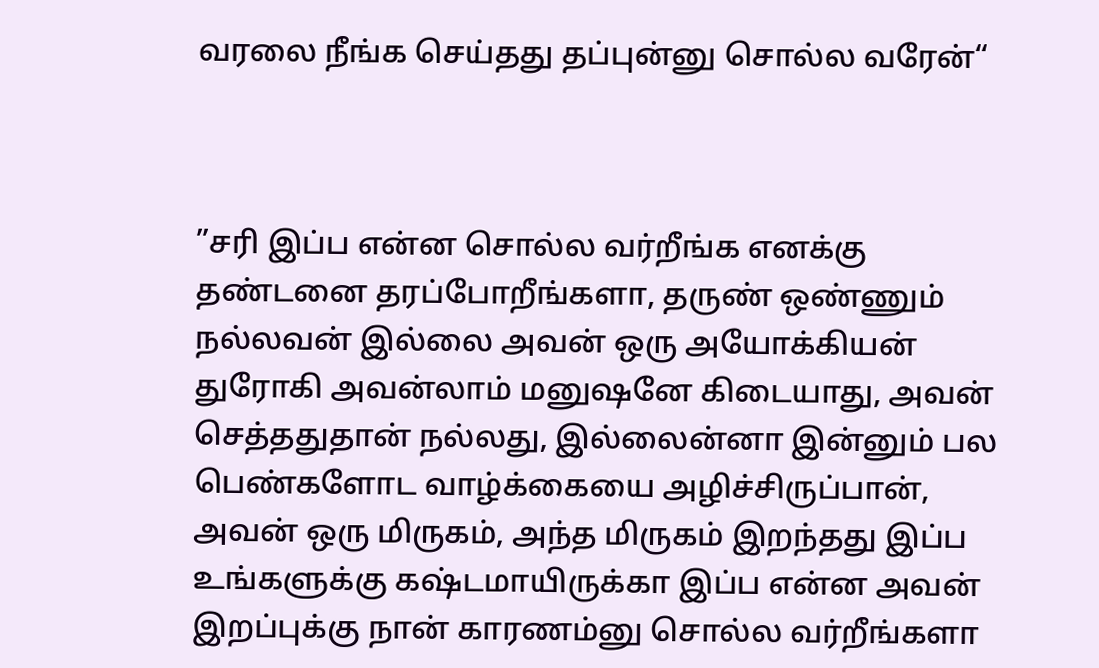வரலை நீங்க செய்தது தப்புன்னு சொல்ல வரேன்“



”சரி இப்ப என்ன சொல்ல வர்றீங்க எனக்கு தண்டனை தரப்போறீங்களா, தருண் ஒண்ணும் நல்லவன் இல்லை அவன் ஒரு அயோக்கியன் துரோகி அவன்லாம் மனுஷனே கிடையாது, அவன் செத்ததுதான் நல்லது, இல்லைன்னா இன்னும் பல பெண்களோட வாழ்க்கையை அழிச்சிருப்பான், அவன் ஒரு மிருகம், அந்த மிருகம் இறந்தது இப்ப உங்களுக்கு கஷ்டமாயிருக்கா இப்ப என்ன அவன் இறப்புக்கு நான் காரணம்னு சொல்ல வர்றீங்களா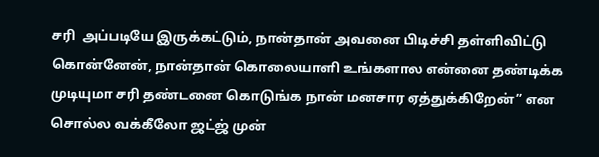சரி  அப்படியே இருக்கட்டும், நான்தான் அவனை பிடிச்சி தள்ளிவிட்டு கொன்னேன், நான்தான் கொலையாளி உங்களால என்னை தண்டிக்க முடியுமா சரி தண்டனை கொடுங்க நான் மனசார ஏத்துக்கிறேன்” என சொல்ல வக்கீலோ ஜட்ஜ் முன்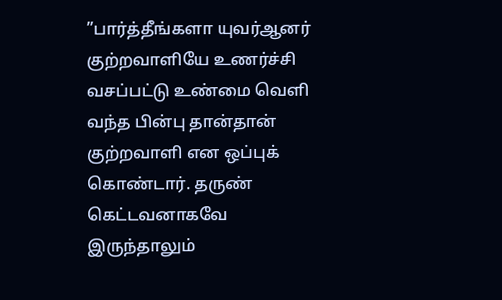”பார்த்தீங்களா யுவர்ஆனர் குற்றவாளியே உணர்ச்சி வசப்பட்டு உண்மை வெளி வந்த பின்பு தான்தான் குற்றவாளி என ஒப்புக் கொண்டார். தருண் கெட்டவனாகவே இருந்தாலும்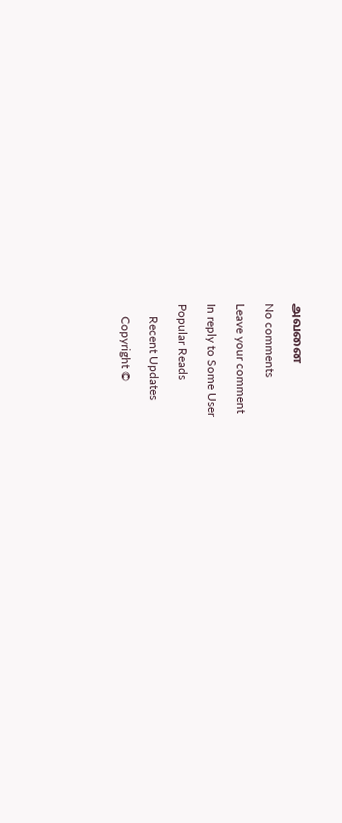அவனை

No comments

Leave your comment

In reply to Some User

Popular Reads

    Recent Updates

    Copyright ©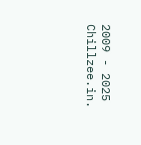2009 - 2025 Chillzee.in.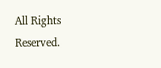All Rights Reserved.